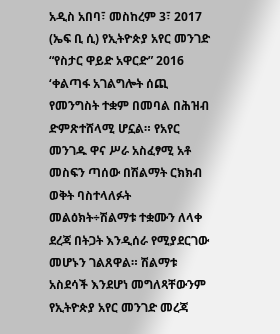አዲስ አበባ፣ መስከረም 3፣ 2017 (ኤፍ ቢ ሲ) የኢትዮጵያ አየር መንገድ “የስታር ዋይድ አዋርድ” 2016 ‘ቀልጣፋ አገልግሎት ሰጪ የመንግስት ተቋም በመባል በሕዝብ ድምጽተሸላሚ ሆኗል። የአየር መንገዱ ዋና ሥራ አስፈፃሚ አቶ መስፍን ጣሰው በሽልማት ርክክብ ወቅት ባስተላለፉት መልዕክት÷ሽልማቱ ተቋሙን ለላቀ ደረጃ በትጋት እንዲሰራ የሚያደርገው መሆኑን ገልጸዋል። ሽልማቱ አስደሳች እንደሆነ መግለጻቸውንም የኢትዮጵያ አየር መንገድ መረጃ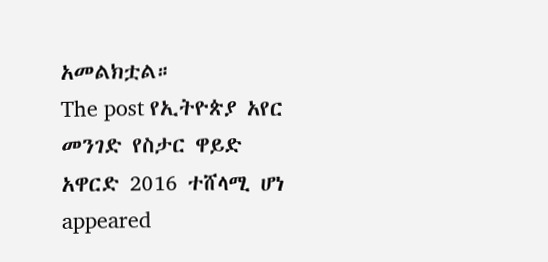አመልክቷል።
The post የኢትዮጵያ አየር መንገድ የስታር ዋይድ አዋርድ 2016 ተሸላሚ ሆነ appeared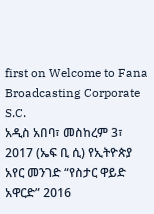first on Welcome to Fana Broadcasting Corporate S.C.
አዲስ አበባ፣ መስከረም 3፣ 2017 (ኤፍ ቢ ሲ) የኢትዮጵያ አየር መንገድ “የስታር ዋይድ አዋርድ” 2016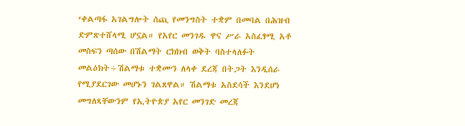‘ቀልጣፋ አገልግሎት ሰጪ የመንግስት ተቋም በመባል በሕዝብ ድምጽተሸላሚ ሆኗል። የአየር መንገዱ ዋና ሥራ አስፈፃሚ አቶ መስፍን ጣሰው በሽልማት ርክክብ ወቅት ባስተላለፉት መልዕክት÷ሽልማቱ ተቋሙን ለላቀ ደረጃ በትጋት እንዲሰራ የሚያደርገው መሆኑን ገልጸዋል። ሽልማቱ አስደሳች እንደሆነ መግለጻቸውንም የኢትዮጵያ አየር መንገድ መረጃ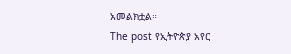አመልክቷል።
The post የኢትዮጵያ አየር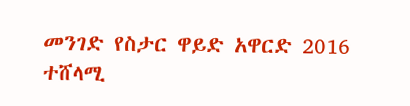መንገድ የስታር ዋይድ አዋርድ 2016 ተሸላሚ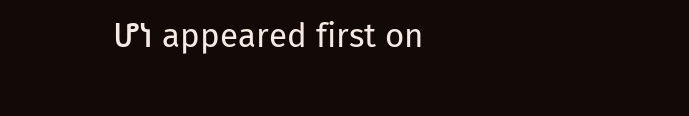ሆነ appeared first on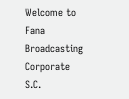Welcome to Fana Broadcasting Corporate S.C.